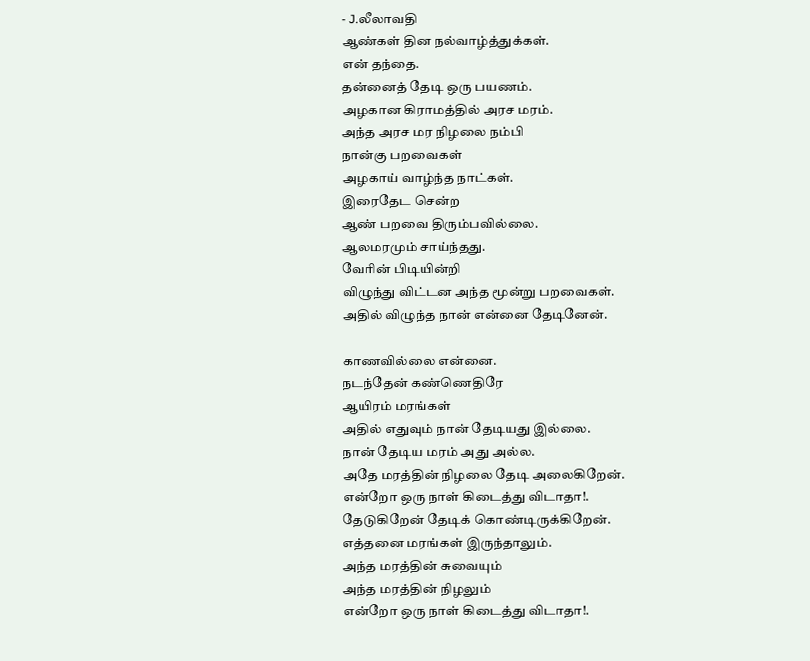- J.லீலாவதி
ஆண்கள் தின நல்வாழ்த்துக்கள்.
என் தந்தை.
தன்னைத் தேடி ஒரு பயணம்.
அழகான கிராமத்தில் அரச மரம்.
அந்த அரச மர நிழலை நம்பி
நான்கு பறவைகள்
அழகாய் வாழ்ந்த நாட்கள்.
இரைதேட சென்ற
ஆண் பறவை திரும்பவில்லை.
ஆலமரமும் சாய்ந்தது.
வேரின் பிடியின்றி
விழுந்து விட்டன அந்த மூன்று பறவைகள்.
அதில் விழுந்த நான் என்னை தேடினேன்.

காணவில்லை என்னை.
நடந்தேன் கண்ணெதிரே
ஆயிரம் மரங்கள்
அதில் எதுவும் நான் தேடியது இல்லை.
நான் தேடிய மரம் அது அல்ல.
அதே மரத்தின் நிழலை தேடி அலைகிறேன்.
என்றோ ஒரு நாள் கிடைத்து விடாதா!.
தேடுகிறேன் தேடிக் கொண்டிருக்கிறேன்.
எத்தனை மரங்கள் இருந்தாலும்.
அந்த மரத்தின் சுவையும்
அந்த மரத்தின் நிழலும்
என்றோ ஒரு நாள் கிடைத்து விடாதா!.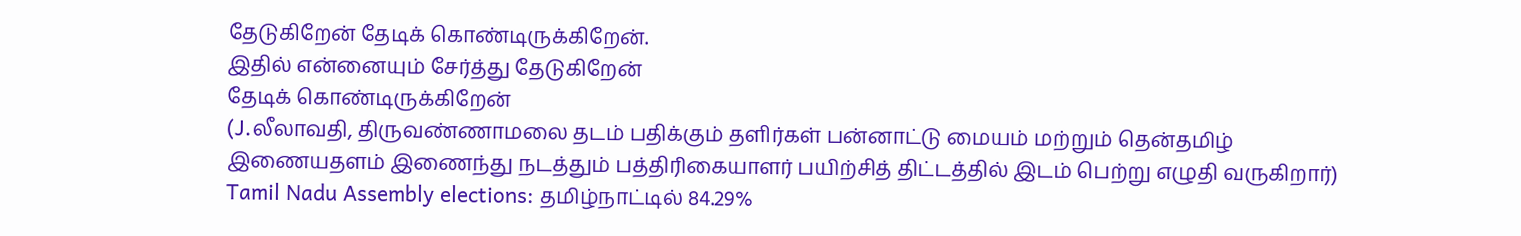தேடுகிறேன் தேடிக் கொண்டிருக்கிறேன்.
இதில் என்னையும் சேர்த்து தேடுகிறேன்
தேடிக் கொண்டிருக்கிறேன்
(J.லீலாவதி, திருவண்ணாமலை தடம் பதிக்கும் தளிர்கள் பன்னாட்டு மையம் மற்றும் தென்தமிழ் இணையதளம் இணைந்து நடத்தும் பத்திரிகையாளர் பயிற்சித் திட்டத்தில் இடம் பெற்று எழுதி வருகிறார்)
Tamil Nadu Assembly elections: தமிழ்நாட்டில் 84.29%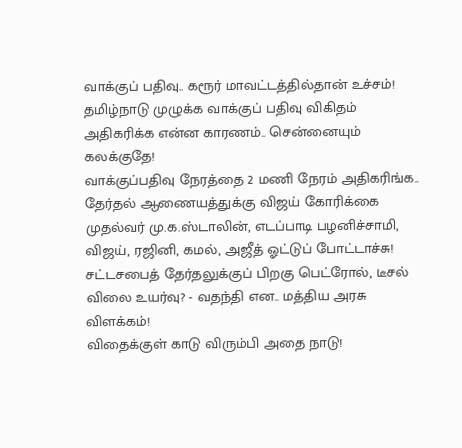வாக்குப் பதிவு.. கரூர் மாவட்டத்தில்தான் உச்சம்!
தமிழ்நாடு முழுக்க வாக்குப் பதிவு விகிதம் அதிகரிக்க என்ன காரணம்.. சென்னையும் கலக்குதே!
வாக்குப்பதிவு நேரத்தை 2 மணி நேரம் அதிகரிங்க.. தேர்தல் ஆணையத்துக்கு விஜய் கோரிக்கை
முதல்வர் மு.க.ஸ்டாலின், எடப்பாடி பழனிச்சாமி, விஜய், ரஜினி, கமல், அஜீத் ஓட்டுப் போட்டாச்சு!
சட்டசபைத் தேர்தலுக்குப் பிறகு பெட்ரோல், டீசல் விலை உயர்வு? - வதந்தி என.. மத்திய அரசு விளக்கம்!
விதைக்குள் காடு விரும்பி அதை நாடு!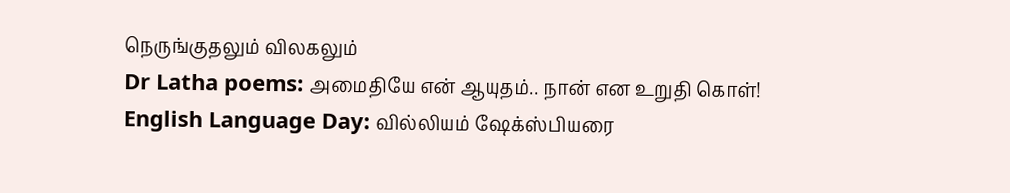நெருங்குதலும் விலகலும்
Dr Latha poems: அமைதியே என் ஆயுதம்.. நான் என உறுதி கொள்!
English Language Day: வில்லியம் ஷேக்ஸ்பியரை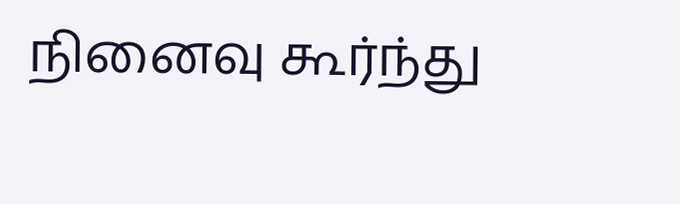நினைவு கூர்ந்து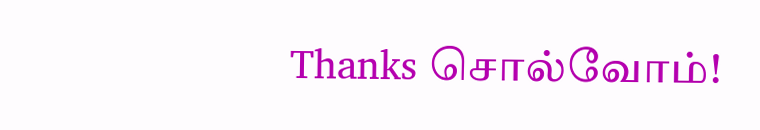Thanks சொல்வோம்!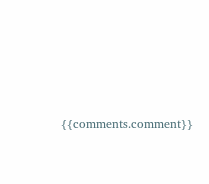{{comments.comment}}